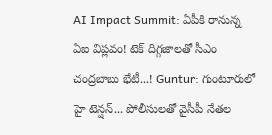AI Impact Summit: ఏపీకి రానున్న ఏఐ విప్లవం! టెక్ దిగ్గజాలతో సీఎం చంద్రబాబు భేటీ...! Guntur: గుంటూరులో హై టెన్షన్... పోలీసులతో వైసీపీ నేతల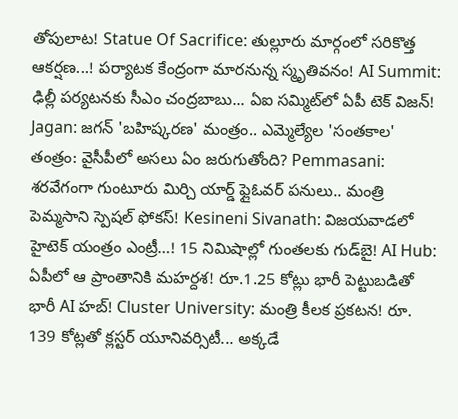తోపులాట! Statue Of Sacrifice: తుల్లూరు మార్గంలో సరికొత్త ఆకర్షణ...! పర్యాటక కేంద్రంగా మారనున్న స్మృతివనం! AI Summit: ఢిల్లీ పర్యటనకు సీఎం చంద్రబాబు... ఏఐ సమ్మిట్‌లో ఏపీ టెక్ విజన్! Jagan: జగన్ 'బహిష్కరణ' మంత్రం.. ఎమ్మెల్యేల 'సంతకాల' తంత్రం: వైసీపీలో అసలు ఏం జరుగుతోంది? Pemmasani: శరవేగంగా గుంటూరు మిర్చి యార్డ్ ఫ్లైఓవర్ పనులు.. మంత్రి పెమ్మసాని స్పెషల్ ఫోకస్! Kesineni Sivanath: విజయవాడలో హైటెక్ యంత్రం ఎంట్రీ…! 15 నిమిషాల్లో గుంతలకు గుడ్‌బై! AI Hub: ఏపీలో ఆ ప్రాంతానికి మహర్దశ! రూ.1.25 కోట్లు భారీ పెట్టుబడితో భారీ AI హబ్! Cluster University: మంత్రి కీలక ప్రకటన! రూ. 139 కోట్లతో క్లస్టర్ యూనివర్సిటీ... అక్కడే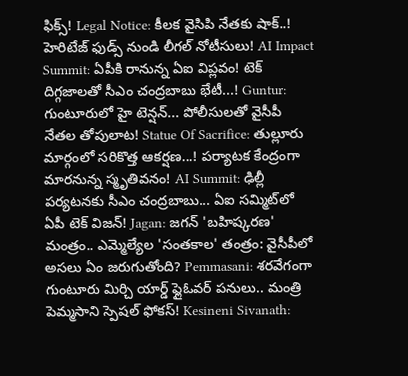ఫిక్స్! Legal Notice: కీలక వైసిపి నేతకు షాక్..! హెరిటేజ్ ఫుడ్స్ నుండి లీగల్ నోటీసులు! AI Impact Summit: ఏపీకి రానున్న ఏఐ విప్లవం! టెక్ దిగ్గజాలతో సీఎం చంద్రబాబు భేటీ...! Guntur: గుంటూరులో హై టెన్షన్... పోలీసులతో వైసీపీ నేతల తోపులాట! Statue Of Sacrifice: తుల్లూరు మార్గంలో సరికొత్త ఆకర్షణ...! పర్యాటక కేంద్రంగా మారనున్న స్మృతివనం! AI Summit: ఢిల్లీ పర్యటనకు సీఎం చంద్రబాబు... ఏఐ సమ్మిట్‌లో ఏపీ టెక్ విజన్! Jagan: జగన్ 'బహిష్కరణ' మంత్రం.. ఎమ్మెల్యేల 'సంతకాల' తంత్రం: వైసీపీలో అసలు ఏం జరుగుతోంది? Pemmasani: శరవేగంగా గుంటూరు మిర్చి యార్డ్ ఫ్లైఓవర్ పనులు.. మంత్రి పెమ్మసాని స్పెషల్ ఫోకస్! Kesineni Sivanath: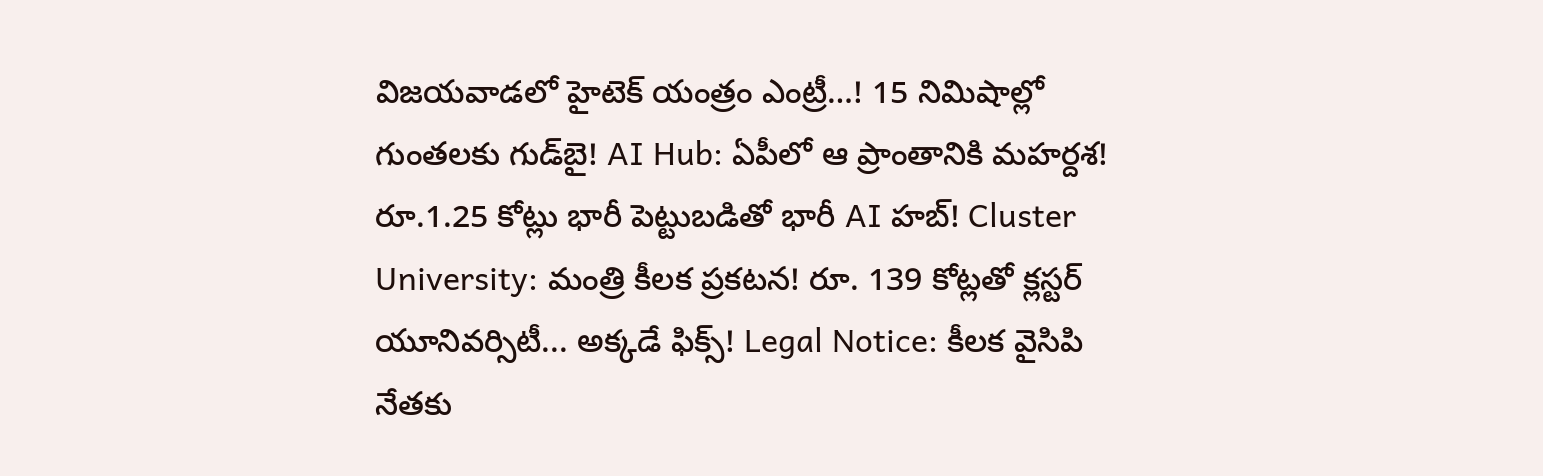విజయవాడలో హైటెక్ యంత్రం ఎంట్రీ…! 15 నిమిషాల్లో గుంతలకు గుడ్‌బై! AI Hub: ఏపీలో ఆ ప్రాంతానికి మహర్దశ! రూ.1.25 కోట్లు భారీ పెట్టుబడితో భారీ AI హబ్! Cluster University: మంత్రి కీలక ప్రకటన! రూ. 139 కోట్లతో క్లస్టర్ యూనివర్సిటీ... అక్కడే ఫిక్స్! Legal Notice: కీలక వైసిపి నేతకు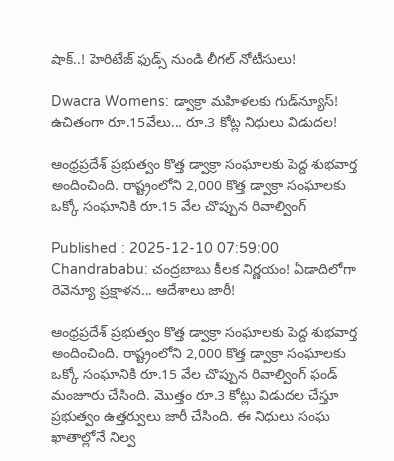షాక్..! హెరిటేజ్ ఫుడ్స్ నుండి లీగల్ నోటీసులు!

Dwacra Womens: డ్వాక్రా మహిళలకు గుడ్‌న్యూస్! ఉచితంగా రూ.15వేలు... రూ.3 కోట్ల నిధులు విడుదల!

ఆంధ్రప్రదేశ్ ప్రభుత్వం కొత్త డ్వాక్రా సంఘాలకు పెద్ద శుభవార్త అందించింది. రాష్ట్రంలోని 2,000 కొత్త డ్వాక్రా సంఘాలకు ఒక్కో సంఘానికి రూ.15 వేల చొప్పున రివాల్వింగ్

Published : 2025-12-10 07:59:00
Chandrababu: చంద్రబాబు కీలక నిర్ణయం! ఏడాదిలోగా రెవెన్యూ ప్రక్షాళన... ఆదేశాలు జారీ!

ఆంధ్రప్రదేశ్ ప్రభుత్వం కొత్త డ్వాక్రా సంఘాలకు పెద్ద శుభవార్త అందించింది. రాష్ట్రంలోని 2,000 కొత్త డ్వాక్రా సంఘాలకు ఒక్కో సంఘానికి రూ.15 వేల చొప్పున రివాల్వింగ్ ఫండ్ మంజూరు చేసింది. మొత్తం రూ.3 కోట్లు విడుదల చేస్తూ ప్రభుత్వం ఉత్తర్వులు జారీ చేసింది. ఈ నిధులు సంఘ ఖాతాల్లోనే నిల్వ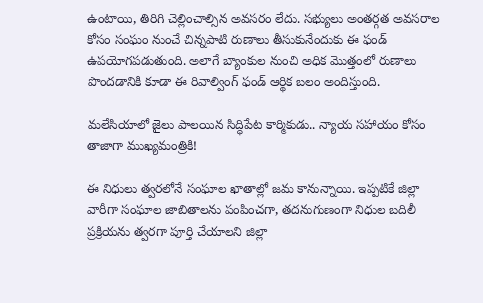ఉంటాయి, తిరిగి చెల్లించాల్సిన అవసరం లేదు. సభ్యులు అంతర్గత అవసరాల కోసం సంఘం నుంచే చిన్నపాటి రుణాలు తీసుకునేందుకు ఈ ఫండ్ ఉపయోగపడుతుంది. అలాగే బ్యాంకుల నుంచి అధిక మొత్తంలో రుణాలు పొందడానికి కూడా ఈ రివాల్వింగ్ ఫండ్ ఆర్థిక బలం అందిస్తుంది.

మలేసియాలో జైలు పాలయిన సిద్ధిపేట కార్మికుడు.. న్యాయ సహాయం కోసం తాజాగా ముఖ్యమంత్రికి!

ఈ నిధులు త్వరలోనే సంఘాల ఖాతాల్లో జమ కానున్నాయి. ఇప్పటికే జిల్లా వారీగా సంఘాల జాబితాలను పంపించగా, తదనుగుణంగా నిధుల బదిలీ ప్రక్రియను త్వరగా పూర్తి చేయాలని జిల్లా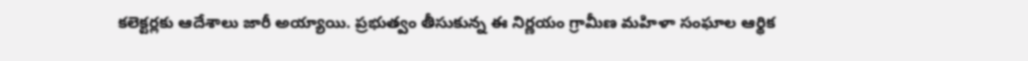కలెక్టర్లకు ఆదేశాలు జారీ అయ్యాయి. ప్రభుత్వం తీసుకున్న ఈ నిర్ణయం గ్రామీణ మహిళా సంఘాల ఆర్థిక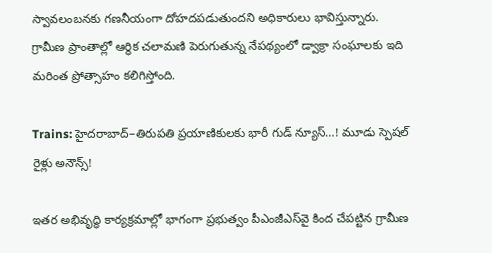స్వావలంబనకు గణనీయంగా దోహదపడుతుందని అధికారులు భావిస్తున్నారు. గ్రామీణ ప్రాంతాల్లో ఆర్థిక చలామణి పెరుగుతున్న నేపథ్యంలో డ్వాక్రా సంఘాలకు ఇది మరింత ప్రోత్సాహం కలిగిస్తోంది.

Trains: హైదరాబాద్–తిరుపతి ప్రయాణికులకు భారీ గుడ్ న్యూస్…! మూడు స్పెషల్ రైళ్లు అనౌన్స్!

ఇతర అభివృద్ధి కార్యక్రమాల్లో భాగంగా ప్రభుత్వం పీఎంజీఎస్‌వై కింద చేపట్టిన గ్రామీణ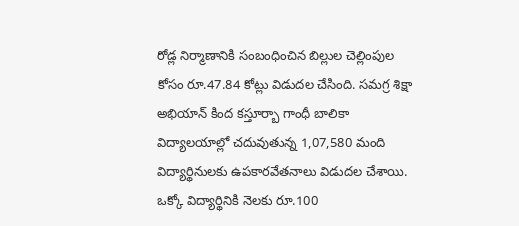రోడ్ల నిర్మాణానికి సంబంధించిన బిల్లుల చెల్లింపుల కోసం రూ.47.84 కోట్లు విడుదల చేసింది. సమగ్ర శిక్షా అభియాన్ కింద కస్తూర్బా గాంధీ బాలికా విద్యాలయాల్లో చదువుతున్న 1,07,580 మంది విద్యార్థినులకు ఉపకారవేతనాలు విడుదల చేశాయి. ఒక్కో విద్యార్థినికి నెలకు రూ.100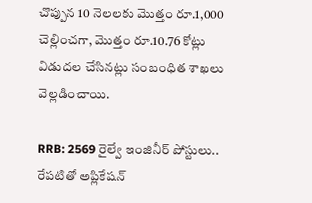చొప్పున 10 నెలలకు మొత్తం రూ.1,000 చెల్లించగా, మొత్తం రూ.10.76 కోట్లు విడుదల చేసినట్లు సంబంధిత శాఖలు వెల్లడించాయి.

RRB: 2569 రైల్వే ఇంజినీర్ పోస్టులు.. రేపటితో అప్లికేషన్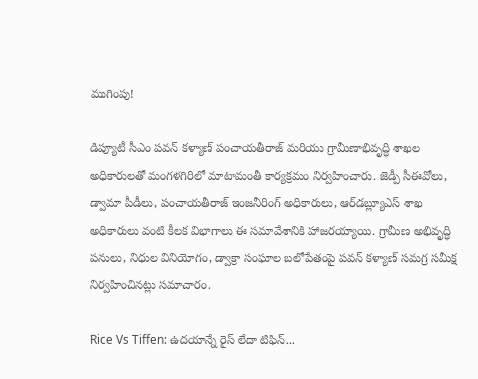ముగింపు!

డిప్యూటీ సీఎం పవన్ కళ్యాణ్ పంచాయతీరాజ్ మరియు గ్రామీణాభివృద్ధి శాఖల అధికారులతో మంగళగిరిలో మాటామంతీ కార్యక్రమం నిర్వహించారు. జెడ్పీ సీఈవోలు, డ్వామా పీడీలు, పంచాయతీరాజ్ ఇంజనీరింగ్ అధికారులు, ఆర్‌డబ్ల్యూఎస్ శాఖ అధికారులు వంటి కీలక విభాగాలు ఈ సమావేశానికి హాజరయ్యాయి. గ్రామీణ అభివృద్ధి పనులు, నిధుల వినియోగం, డ్వాక్రా సంఘాల బలోపేతంపై పవన్ కళ్యాణ్ సమగ్ర సమీక్ష నిర్వహించినట్లు సమాచారం.

Rice Vs Tiffen: ఉదయాన్నే రైస్ లేదా టిఫిన్...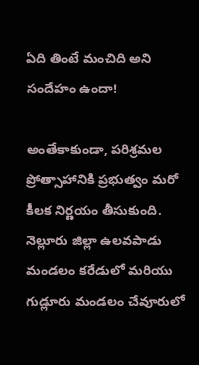ఏది తింటే మంచిది అని సందేహం ఉందా!

అంతేకాకుండా, పరిశ్రమల ప్రోత్సాహానికి ప్రభుత్వం మరో కీలక నిర్ణయం తీసుకుంది. నెల్లూరు జిల్లా ఉలవపాడు మండలం కరేడులో మరియు గుడ్లూరు మండలం చేవూరులో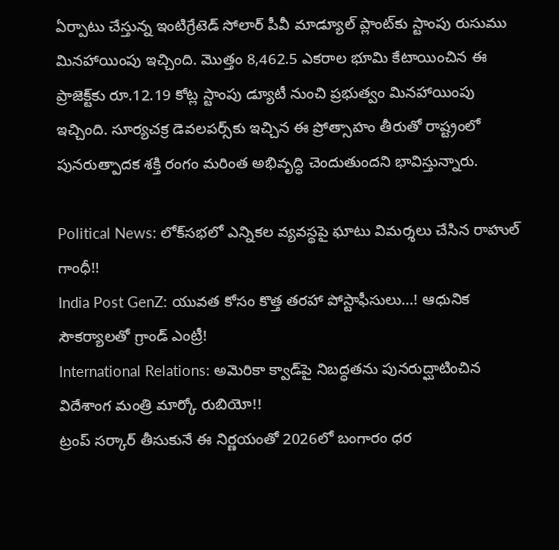ఏర్పాటు చేస్తున్న ఇంటిగ్రేటెడ్ సోలార్ పీవీ మాడ్యూల్ ప్లాంట్‌కు స్టాంపు రుసుము మినహాయింపు ఇచ్చింది. మొత్తం 8,462.5 ఎకరాల భూమి కేటాయించిన ఈ ప్రాజెక్ట్‌కు రూ.12.19 కోట్ల స్టాంపు డ్యూటీ నుంచి ప్రభుత్వం మినహాయింపు ఇచ్చింది. సూర్యచక్ర డెవలపర్స్‌కు ఇచ్చిన ఈ ప్రోత్సాహం తీరుతో రాష్ట్రంలో పునరుత్పాదక శక్తి రంగం మరింత అభివృద్ధి చెందుతుందని భావిస్తున్నారు.

Political News: లోక్‌సభలో ఎన్నికల వ్యవస్థపై ఘాటు విమర్శలు చేసిన రాహుల్ గాంధీ!!
India Post GenZ: యువత కోసం కొత్త తరహా పోస్టాఫీసులు…! ఆధునిక సౌకర్యాలతో గ్రాండ్ ఎంట్రీ!
International Relations: అమెరికా క్వాడ్‌పై నిబద్ధతను పునరుద్ఘాటించిన విదేశాంగ మంత్రి మార్కో రుబియో!!
ట్రంప్ సర్కార్ తీసుకునే ఈ నిర్ణయంతో 2026లో బంగారం ధర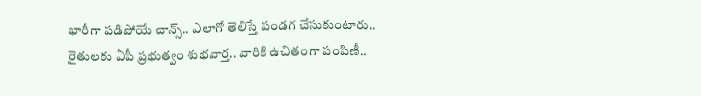భారీగా పడిపోయే చాన్స్.. ఎలాగో తెలిస్తే పండగ చేసుకుంటారు..
రైతులకు ఏపీ ప్రభుత్వం శుభవార్త.. వారికి ఉచితంగా పంపిణీ..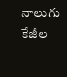నాలుగు కేజీల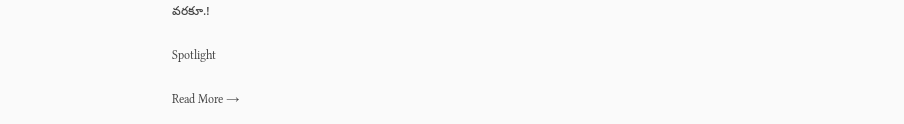వరకూ.!

Spotlight

Read More →